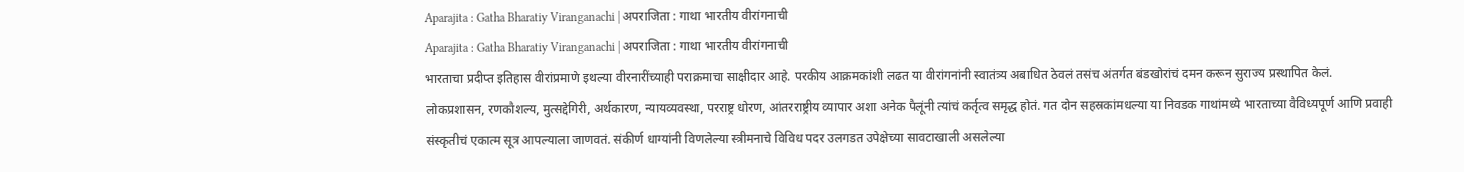Aparajita : Gatha Bharatiy Viranganachi | अपराजिता : गाथा भारतीय वीरांगनाची
Aparajita : Gatha Bharatiy Viranganachi | अपराजिता : गाथा भारतीय वीरांगनाची
भारताचा प्रदीप्त इतिहास वीरांप्रमाणे इथल्या वीरनारींच्याही पराक्रमाचा साक्षीदार आहे. परकीय आक्रमकांशी लढत या वीरांगनांनी स्वातंत्र्य अबाधित ठेवलं तसंच अंतर्गत बंडखोरांचं दमन करून सुराज्य प्रस्थापित केलं. लोकप्रशासन, रणकौशल्य, मुत्सद्देगिरी, अर्थकारण, न्यायव्यवस्था, परराष्ट्र धोरण, आंतरराष्ट्रीय व्यापार अशा अनेक पैलूंनी त्यांचं कर्तृत्व समृद्ध होतं. गत दोन सहस्रकांमधल्या या निवडक गाथांमध्ये भारताच्या वैविध्यपूर्ण आणि प्रवाही संस्कृतीचं एकात्म सूत्र आपल्याला जाणवतं. संकीर्ण धाग्यांनी विणलेल्या स्त्रीमनाचे विविध पदर उलगडत उपेक्षेच्या सावटाखाली असलेल्या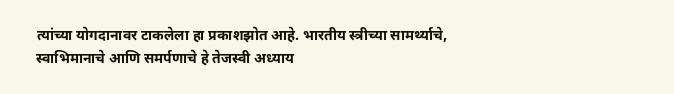त्यांच्या योगदानावर टाकलेला हा प्रकाशझोत आहे. भारतीय स्त्रीच्या सामर्थ्याचे, स्वाभिमानाचे आणि समर्पणाचे हे तेजस्वी अध्याय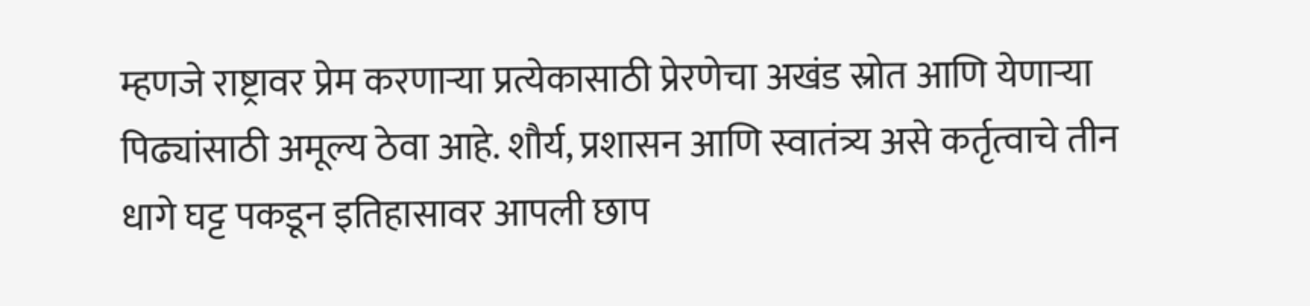म्हणजे राष्ट्रावर प्रेम करणाऱ्या प्रत्येकासाठी प्रेरणेचा अखंड स्रोत आणि येणाऱ्या पिढ्यांसाठी अमूल्य ठेवा आहे. शौर्य, प्रशासन आणि स्वातंत्र्य असे कर्तृत्वाचे तीन धागे घट्ट पकडून इतिहासावर आपली छाप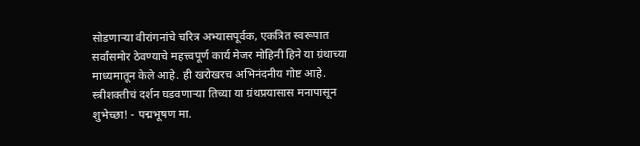सोडणाऱ्या वीरांगनांचे चरित्र अभ्यासपूर्वक, एकत्रित स्वरूपात सर्वांसमोर ठेवण्याचे महत्त्वपूर्ण कार्य मेजर मोहिनी हिने या ग्रंथाच्या माध्यमातून केले आहे. ही खरोखरच अभिनंदनीय गोष्ट आहे. स्त्रीशक्तीचं दर्शन घडवणाऱ्या तिच्या या ग्रंथप्रयासास मनापासून शुभेच्छा! - पद्मभूषण मा.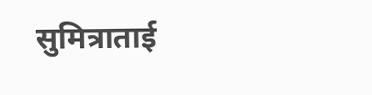सुमित्राताई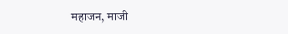महाजन, माजी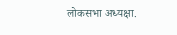लोकसभा अध्यक्षा.